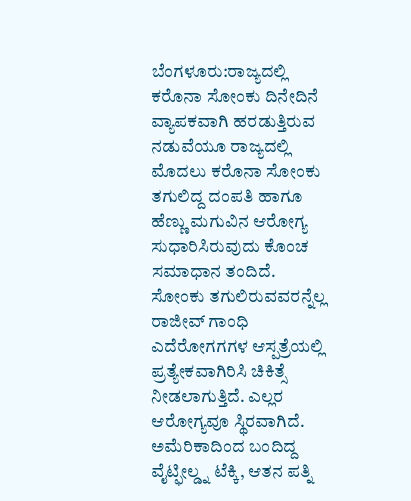ಬೆಂಗಳೂರು:ರಾಜ್ಯದಲ್ಲಿ ಕರೊನಾ ಸೋಂಕು ದಿನೇದಿನೆ ವ್ಯಾಪಕವಾಗಿ ಹರಡುತ್ತಿರುವ ನಡುವೆಯೂ ರಾಜ್ಯದಲ್ಲಿ ಮೊದಲು ಕರೊನಾ ಸೋಂಕು ತಗುಲಿದ್ದ ದಂಪತಿ ಹಾಗೂ ಹೆಣ್ಣು ಮಗುವಿನ ಆರೋಗ್ಯ ಸುಧಾರಿಸಿರುವುದು ಕೊಂಚ ಸಮಾಧಾನ ತಂದಿದೆ.
ಸೋಂಕು ತಗುಲಿರುವವರನ್ನೆಲ್ಲ ರಾಜೀವ್ ಗಾಂಧಿ ಎದೆರೋಗಗಗಳ ಆಸ್ಪತ್ರೆಯಲ್ಲಿ ಪ್ರತ್ಯೇಕವಾಗಿರಿಸಿ ಚಿಕಿತ್ಸೆ ನೀಡಲಾಗುತ್ತಿದೆ. ಎಲ್ಲರ ಆರೋಗ್ಯವೂ ಸ್ಥಿರವಾಗಿದೆ. ಅಮೆರಿಕಾದಿಂದ ಬಂದಿದ್ದ ವೈಟ್ಫೀಲ್ಡ್ನ ಟೆಕ್ಕಿ, ಆತನ ಪತ್ನಿ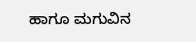ಹಾಗೂ ಮಗುವಿನ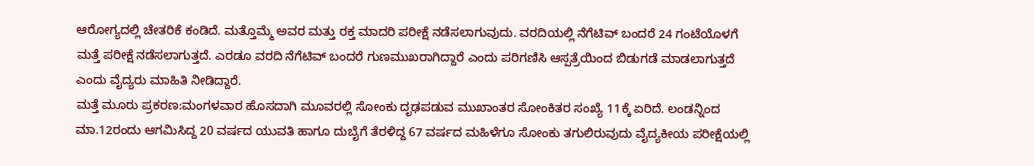ಆರೋಗ್ಯದಲ್ಲಿ ಚೇತರಿಕೆ ಕಂಡಿದೆ. ಮತ್ತೊಮ್ಮೆ ಅವರ ಮತ್ತು ರಕ್ತ ಮಾದರಿ ಪರೀಕ್ಷೆ ನಡೆಸಲಾಗುವುದು. ವರದಿಯಲ್ಲಿ ನೆಗೆಟಿವ್ ಬಂದರೆ 24 ಗಂಟೆಯೊಳಗೆ ಮತ್ತೆ ಪರೀಕ್ಷೆ ನಡೆಸಲಾಗುತ್ತದೆ. ಎರಡೂ ವರದಿ ನೆಗೆಟಿವ್ ಬಂದರೆ ಗುಣಮುಖರಾಗಿದ್ದಾರೆ ಎಂದು ಪರಿಗಣಿಸಿ ಆಸ್ಪತ್ರೆಯಿಂದ ಬಿಡುಗಡೆ ಮಾಡಲಾಗುತ್ತದೆ ಎಂದು ವೈದ್ಯರು ಮಾಹಿತಿ ನೀಡಿದ್ದಾರೆ.
ಮತ್ತೆ ಮೂರು ಪ್ರಕರಣ:ಮಂಗಳವಾರ ಹೊಸದಾಗಿ ಮೂವರಲ್ಲಿ ಸೋಂಕು ದೃಢಪಡುವ ಮುಖಾಂತರ ಸೋಂಕಿತರ ಸಂಖ್ಯೆ 11ಕ್ಕೆ ಏರಿದೆ. ಲಂಡನ್ನಿಂದ ಮಾ.12ರಂದು ಆಗಮಿಸಿದ್ದ 20 ವರ್ಷದ ಯುವತಿ ಹಾಗೂ ದುಬೈಗೆ ತೆರಳಿದ್ದ 67 ವರ್ಷದ ಮಹಿಳೆಗೂ ಸೋಂಕು ತಗುಲಿರುವುದು ವೈದ್ಯಕೀಯ ಪರೀಕ್ಷೆಯಲ್ಲಿ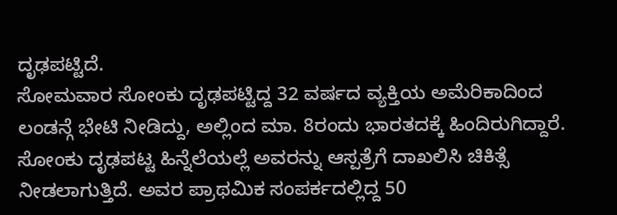ದೃಢಪಟ್ಟಿದೆ.
ಸೋಮವಾರ ಸೋಂಕು ದೃಢಪಟ್ಟಿದ್ದ 32 ವರ್ಷದ ವ್ಯಕ್ತಿಯ ಅಮೆರಿಕಾದಿಂದ ಲಂಡನ್ಗೆ ಭೇಟಿ ನೀಡಿದ್ದು, ಅಲ್ಲಿಂದ ಮಾ. 8ರಂದು ಭಾರತದಕ್ಕೆ ಹಿಂದಿರುಗಿದ್ದಾರೆ. ಸೋಂಕು ದೃಢಪಟ್ಟ ಹಿನ್ನೆಲೆಯಲ್ಲೆ ಅವರನ್ನು ಆಸ್ಪತ್ರೆಗೆ ದಾಖಲಿಸಿ ಚಿಕಿತ್ಸೆ ನೀಡಲಾಗುತ್ತಿದೆ. ಅವರ ಪ್ರಾಥಮಿಕ ಸಂಪರ್ಕದಲ್ಲಿದ್ದ 50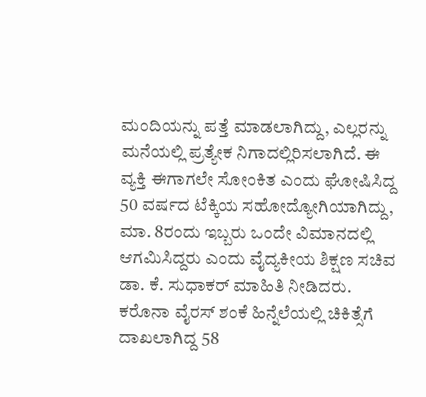ಮಂದಿಯನ್ನು ಪತ್ತೆ ಮಾಡಲಾಗಿದ್ದು, ಎಲ್ಲರನ್ನು ಮನೆಯಲ್ಲಿ ಪ್ರತ್ಯೇಕ ನಿಗಾದಲ್ಲಿರಿಸಲಾಗಿದೆ. ಈ ವ್ಯಕ್ತಿ ಈಗಾಗಲೇ ಸೋಂಕಿತ ಎಂದು ಘೋಷಿಸಿದ್ದ 50 ವರ್ಷದ ಟೆಕ್ಕಿಯ ಸಹೋದ್ಯೋಗಿಯಾಗಿದ್ದು, ಮಾ. 8ರಂದು ಇಬ್ಬರು ಒಂದೇ ವಿಮಾನದಲ್ಲಿ ಆಗಮಿಸಿದ್ದರು ಎಂದು ವೈದ್ಯಕೀಯ ಶಿಕ್ಷಣ ಸಚಿವ ಡಾ. ಕೆ. ಸುಧಾಕರ್ ಮಾಹಿತಿ ನೀಡಿದರು.
ಕರೊನಾ ವೈರಸ್ ಶಂಕೆ ಹಿನ್ನೆಲೆಯಲ್ಲಿ ಚಿಕಿತ್ಸೆಗೆ ದಾಖಲಾಗಿದ್ದ 58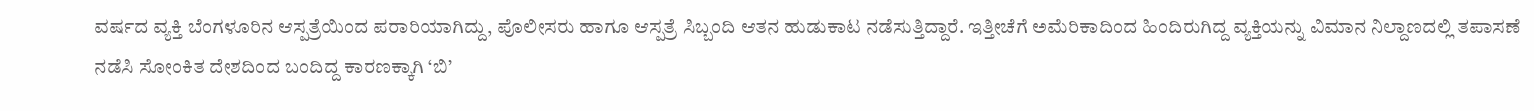ವರ್ಷದ ವ್ಯಕ್ತಿ ಬೆಂಗಳೂರಿನ ಆಸ್ಪತ್ರೆಯಿಂದ ಪರಾರಿಯಾಗಿದ್ದು, ಪೊಲೀಸರು ಹಾಗೂ ಆಸ್ಪತ್ರೆ ಸಿಬ್ಬಂದಿ ಆತನ ಹುಡುಕಾಟ ನಡೆಸುತ್ತಿದ್ದಾರೆ. ಇತ್ತೀಚೆಗೆ ಅಮೆರಿಕಾದಿಂದ ಹಿಂದಿರುಗಿದ್ದ ವ್ಯಕ್ತಿಯನ್ನು ವಿಮಾನ ನಿಲ್ದಾಣದಲ್ಲಿ ತಪಾಸಣೆ ನಡೆಸಿ ಸೋಂಕಿತ ದೇಶದಿಂದ ಬಂದಿದ್ದ ಕಾರಣಕ್ಕಾಗಿ ‘ಬಿ’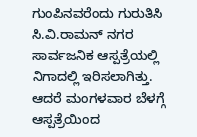ಗುಂಪಿನವರೆಂದು ಗುರುತಿಸಿ ಸಿ.ವಿ.ರಾಮನ್ ನಗರ ಸಾರ್ವಜನಿಕ ಆಸ್ಪತ್ರೆಯಲ್ಲಿ ನಿಗಾದಲ್ಲಿ ಇರಿಸಲಾಗಿತ್ತು. ಆದರೆ ಮಂಗಳವಾರ ಬೆಳಗ್ಗೆ ಆಸ್ಪತ್ರೆಯಿಂದ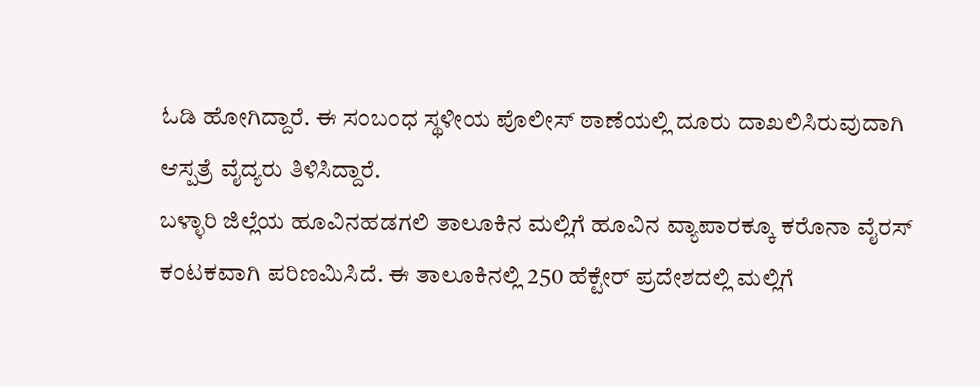ಓಡಿ ಹೋಗಿದ್ದಾರೆ. ಈ ಸಂಬಂಧ ಸ್ಥಳೀಯ ಪೊಲೀಸ್ ಠಾಣೆಯಲ್ಲಿ ದೂರು ದಾಖಲಿಸಿರುವುದಾಗಿ ಆಸ್ಪತ್ರೆ ವೈದ್ಯರು ತಿಳಿಸಿದ್ದಾರೆ.
ಬಳ್ಳಾರಿ ಜಿಲ್ಲೆಯ ಹೂವಿನಹಡಗಲಿ ತಾಲೂಕಿನ ಮಲ್ಲಿಗೆ ಹೂವಿನ ವ್ಯಾಪಾರಕ್ಕೂ ಕರೊನಾ ವೈರಸ್ ಕಂಟಕವಾಗಿ ಪರಿಣಮಿಸಿದೆ. ಈ ತಾಲೂಕಿನಲ್ಲಿ 250 ಹೆಕ್ಟೇರ್ ಪ್ರದೇಶದಲ್ಲಿ ಮಲ್ಲಿಗೆ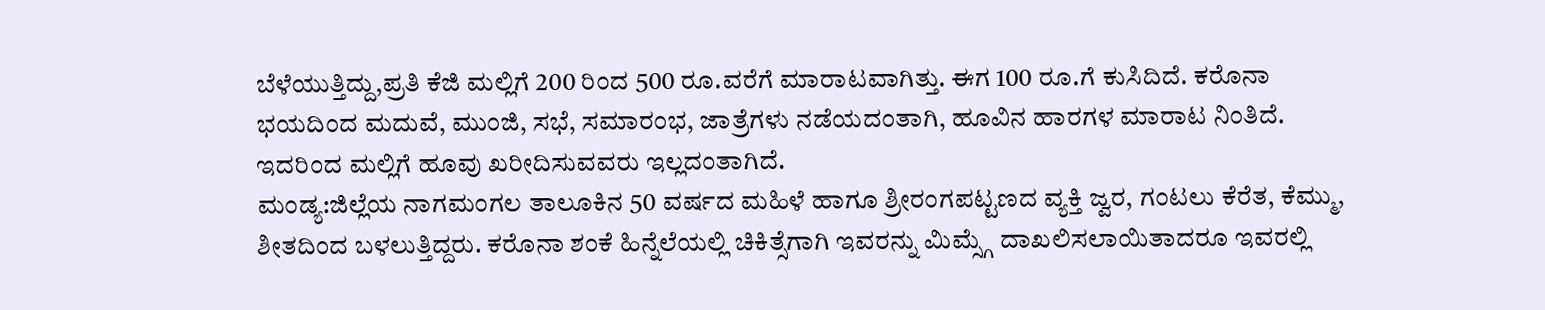ಬೆಳೆಯುತ್ತಿದ್ದು,ಪ್ರತಿ ಕೆಜಿ ಮಲ್ಲಿಗೆ 200 ರಿಂದ 500 ರೂ.ವರೆಗೆ ಮಾರಾಟವಾಗಿತ್ತು. ಈಗ 100 ರೂ.ಗೆ ಕುಸಿದಿದೆ. ಕರೊನಾ ಭಯದಿಂದ ಮದುವೆ, ಮುಂಜಿ, ಸಭೆ, ಸಮಾರಂಭ, ಜಾತ್ರೆಗಳು ನಡೆಯದಂತಾಗಿ, ಹೂವಿನ ಹಾರಗಳ ಮಾರಾಟ ನಿಂತಿದೆ. ಇದರಿಂದ ಮಲ್ಲಿಗೆ ಹೂವು ಖರೀದಿಸುವವರು ಇಲ್ಲದಂತಾಗಿದೆ.
ಮಂಡ್ಯ:ಜಿಲ್ಲೆಯ ನಾಗಮಂಗಲ ತಾಲೂಕಿನ 50 ವರ್ಷದ ಮಹಿಳೆ ಹಾಗೂ ಶ್ರೀರಂಗಪಟ್ಟಣದ ವ್ಯಕ್ತಿ ಜ್ವರ, ಗಂಟಲು ಕೆರೆತ, ಕೆಮ್ಮು, ಶೀತದಿಂದ ಬಳಲುತ್ತಿದ್ದರು. ಕರೊನಾ ಶಂಕೆ ಹಿನ್ನೆಲೆಯಲ್ಲಿ ಚಿಕಿತ್ಸೆಗಾಗಿ ಇವರನ್ನು ಮಿಮ್ಸ್ಗೆ ದಾಖಲಿಸಲಾಯಿತಾದರೂ ಇವರಲ್ಲಿ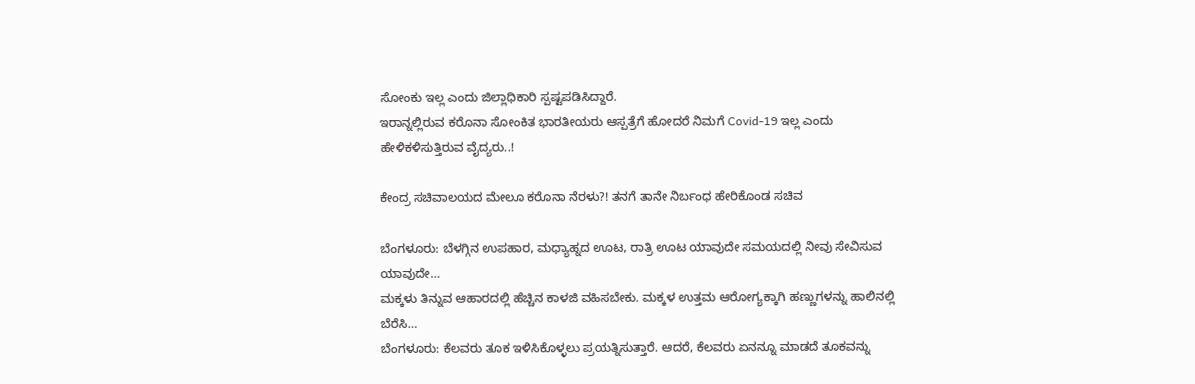ಸೋಂಕು ಇಲ್ಲ ಎಂದು ಜಿಲ್ಲಾಧಿಕಾರಿ ಸ್ಪಷ್ಟಪಡಿಸಿದ್ದಾರೆ.
ಇರಾನ್ನಲ್ಲಿರುವ ಕರೊನಾ ಸೋಂಕಿತ ಭಾರತೀಯರು ಆಸ್ಪತ್ರೆಗೆ ಹೋದರೆ ನಿಮಗೆ Covid-19 ಇಲ್ಲ ಎಂದು ಹೇಳಿಕಳಿಸುತ್ತಿರುವ ವೈದ್ಯರು..!

ಕೇಂದ್ರ ಸಚಿವಾಲಯದ ಮೇಲೂ ಕರೊನಾ ನೆರಳು?! ತನಗೆ ತಾನೇ ನಿರ್ಬಂಧ ಹೇರಿಕೊಂಡ ಸಚಿವ

ಬೆಂಗಳೂರು: ಬೆಳಗ್ಗಿನ ಉಪಹಾರ, ಮಧ್ಯಾಹ್ನದ ಊಟ, ರಾತ್ರಿ ಊಟ ಯಾವುದೇ ಸಮಯದಲ್ಲಿ ನೀವು ಸೇವಿಸುವ ಯಾವುದೇ…
ಮಕ್ಕಳು ತಿನ್ನುವ ಆಹಾರದಲ್ಲಿ ಹೆಚ್ಚಿನ ಕಾಳಜಿ ವಹಿಸಬೇಕು. ಮಕ್ಕಳ ಉತ್ತಮ ಆರೋಗ್ಯಕ್ಕಾಗಿ ಹಣ್ಣುಗಳನ್ನು ಹಾಲಿನಲ್ಲಿ ಬೆರೆಸಿ…
ಬೆಂಗಳೂರು: ಕೆಲವರು ತೂಕ ಇಳಿಸಿಕೊಳ್ಳಲು ಪ್ರಯತ್ನಿಸುತ್ತಾರೆ. ಆದರೆ, ಕೆಲವರು ಏನನ್ನೂ ಮಾಡದೆ ತೂಕವನ್ನು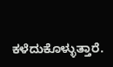ಕಳೆದುಕೊಳ್ಳುತ್ತಾರೆ.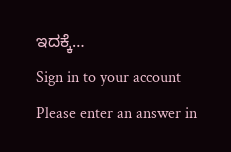ಇದಕ್ಕೆ…
Sign in to your account
Please enter an answer in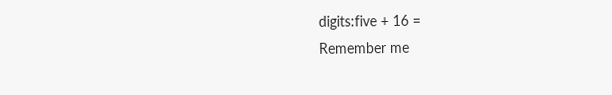digits:five + 16 =
Remember me